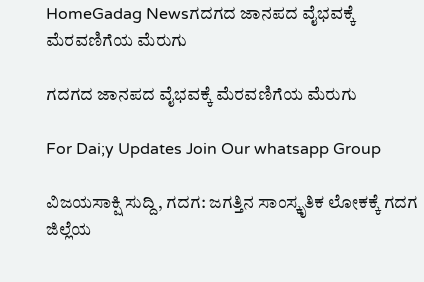HomeGadag Newsಗದಗದ ಜಾನಪದ ವೈಭವಕ್ಕೆ ಮೆರವಣಿಗೆಯ ಮೆರುಗು

ಗದಗದ ಜಾನಪದ ವೈಭವಕ್ಕೆ ಮೆರವಣಿಗೆಯ ಮೆರುಗು

For Dai;y Updates Join Our whatsapp Group

ವಿಜಯಸಾಕ್ಷಿ ಸುದ್ದಿ, ಗದಗ: ಜಗತ್ತಿನ ಸಾಂಸ್ಕೃತಿಕ ಲೋಕಕ್ಕೆ ಗದಗ ಜಿಲ್ಲೆಯ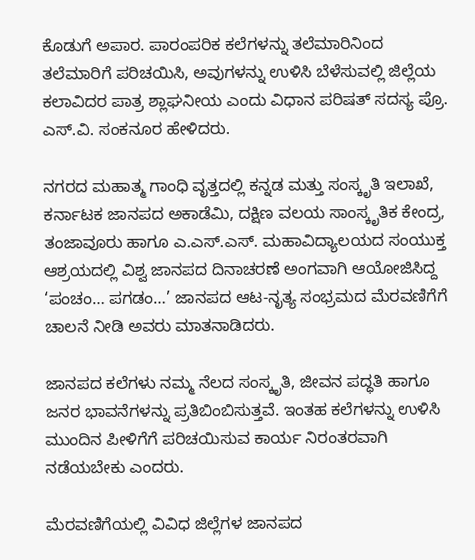ಕೊಡುಗೆ ಅಪಾರ. ಪಾರಂಪರಿಕ ಕಲೆಗಳನ್ನು ತಲೆಮಾರಿನಿಂದ ತಲೆಮಾರಿಗೆ ಪರಿಚಯಿಸಿ, ಅವುಗಳನ್ನು ಉಳಿಸಿ ಬೆಳೆಸುವಲ್ಲಿ ಜಿಲ್ಲೆಯ ಕಲಾವಿದರ ಪಾತ್ರ ಶ್ಲಾಘನೀಯ ಎಂದು ವಿಧಾನ ಪರಿಷತ್ ಸದಸ್ಯ ಪ್ರೊ. ಎಸ್.ವಿ. ಸಂಕನೂರ ಹೇಳಿದರು.

ನಗರದ ಮಹಾತ್ಮ ಗಾಂಧಿ ವೃತ್ತದಲ್ಲಿ ಕನ್ನಡ ಮತ್ತು ಸಂಸ್ಕೃತಿ ಇಲಾಖೆ, ಕರ್ನಾಟಕ ಜಾನಪದ ಅಕಾಡೆಮಿ, ದಕ್ಷಿಣ ವಲಯ ಸಾಂಸ್ಕೃತಿಕ ಕೇಂದ್ರ, ತಂಜಾವೂರು ಹಾಗೂ ಎ.ಎಸ್.ಎಸ್. ಮಹಾವಿದ್ಯಾಲಯದ ಸಂಯುಕ್ತ ಆಶ್ರಯದಲ್ಲಿ ವಿಶ್ವ ಜಾನಪದ ದಿನಾಚರಣೆ ಅಂಗವಾಗಿ ಆಯೋಜಿಸಿದ್ದ ‘ಪಂಚಂ… ಪಗಡಂ…’ ಜಾನಪದ ಆಟ-ನೃತ್ಯ ಸಂಭ್ರಮದ ಮೆರವಣಿಗೆಗೆ ಚಾಲನೆ ನೀಡಿ ಅವರು ಮಾತನಾಡಿದರು.

ಜಾನಪದ ಕಲೆಗಳು ನಮ್ಮ ನೆಲದ ಸಂಸ್ಕೃತಿ, ಜೀವನ ಪದ್ಧತಿ ಹಾಗೂ ಜನರ ಭಾವನೆಗಳನ್ನು ಪ್ರತಿಬಿಂಬಿಸುತ್ತವೆ. ಇಂತಹ ಕಲೆಗಳನ್ನು ಉಳಿಸಿ ಮುಂದಿನ ಪೀಳಿಗೆಗೆ ಪರಿಚಯಿಸುವ ಕಾರ್ಯ ನಿರಂತರವಾಗಿ ನಡೆಯಬೇಕು ಎಂದರು.

ಮೆರವಣಿಗೆಯಲ್ಲಿ ವಿವಿಧ ಜಿಲ್ಲೆಗಳ ಜಾನಪದ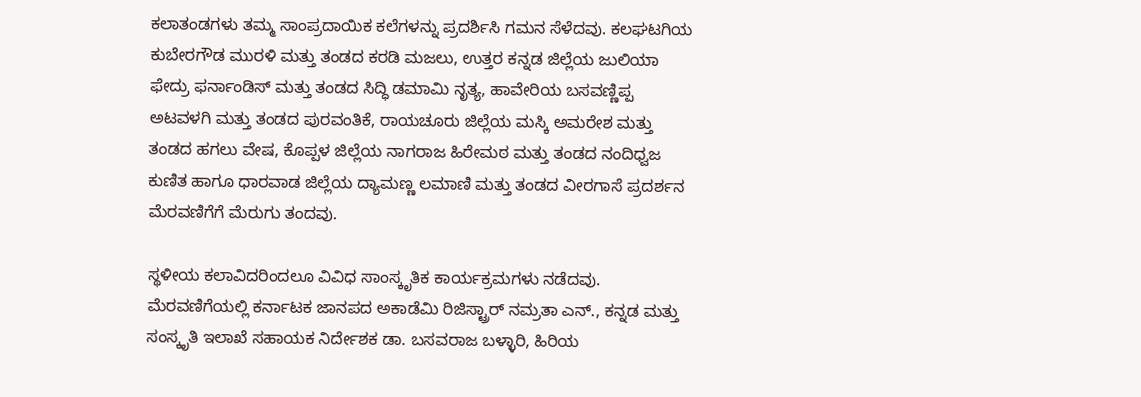ಕಲಾತಂಡಗಳು ತಮ್ಮ ಸಾಂಪ್ರದಾಯಿಕ ಕಲೆಗಳನ್ನು ಪ್ರದರ್ಶಿಸಿ ಗಮನ ಸೆಳೆದವು. ಕಲಘಟಗಿಯ ಕುಬೇರಗೌಡ ಮುರಳಿ ಮತ್ತು ತಂಡದ ಕರಡಿ ಮಜಲು, ಉತ್ತರ ಕನ್ನಡ ಜಿಲ್ಲೆಯ ಜುಲಿಯಾ ಫೇದ್ರು ಫರ್ನಾಂಡಿಸ್ ಮತ್ತು ತಂಡದ ಸಿದ್ಧಿ ಡಮಾಮಿ ನೃತ್ಯ, ಹಾವೇರಿಯ ಬಸವಣ್ಣಿಪ್ಪ ಅಟವಳಗಿ ಮತ್ತು ತಂಡದ ಪುರವಂತಿಕೆ, ರಾಯಚೂರು ಜಿಲ್ಲೆಯ ಮಸ್ಕಿ ಅಮರೇಶ ಮತ್ತು ತಂಡದ ಹಗಲು ವೇಷ, ಕೊಪ್ಪಳ ಜಿಲ್ಲೆಯ ನಾಗರಾಜ ಹಿರೇಮಠ ಮತ್ತು ತಂಡದ ನಂದಿಧ್ವಜ ಕುಣಿತ ಹಾಗೂ ಧಾರವಾಡ ಜಿಲ್ಲೆಯ ದ್ಯಾಮಣ್ಣ ಲಮಾಣಿ ಮತ್ತು ತಂಡದ ವೀರಗಾಸೆ ಪ್ರದರ್ಶನ ಮೆರವಣಿಗೆಗೆ ಮೆರುಗು ತಂದವು.

ಸ್ಥಳೀಯ ಕಲಾವಿದರಿಂದಲೂ ವಿವಿಧ ಸಾಂಸ್ಕೃತಿಕ ಕಾರ್ಯಕ್ರಮಗಳು ನಡೆದವು. ಮೆರವಣಿಗೆಯಲ್ಲಿ ಕರ್ನಾಟಕ ಜಾನಪದ ಅಕಾಡೆಮಿ ರಿಜಿಸ್ಟ್ರಾರ್ ನಮ್ರತಾ ಎನ್., ಕನ್ನಡ ಮತ್ತು ಸಂಸ್ಕೃತಿ ಇಲಾಖೆ ಸಹಾಯಕ ನಿರ್ದೇಶಕ ಡಾ. ಬಸವರಾಜ ಬಳ್ಳಾರಿ, ಹಿರಿಯ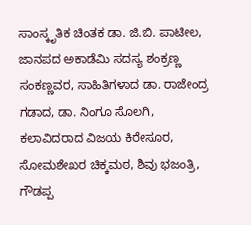ಸಾಂಸ್ಕೃತಿಕ ಚಿಂತಕ ಡಾ. ಜಿ.ಬಿ. ಪಾಟೀಲ, ಜಾನಪದ ಅಕಾಡೆಮಿ ಸದಸ್ಯ ಶಂಕ್ರಣ್ಣ ಸಂಕಣ್ಣವರ, ಸಾಹಿತಿಗಳಾದ ಡಾ. ರಾಜೇಂದ್ರ ಗಡಾದ, ಡಾ. ನಿಂಗೂ ಸೊಲಗಿ, ಕಲಾವಿದರಾದ ವಿಜಯ ಕಿರೇಸೂರ, ಸೋಮಶೇಖರ ಚಿಕ್ಕಮಠ, ಶಿವು ಭಜಂತ್ರಿ, ಗೌಡಪ್ಪ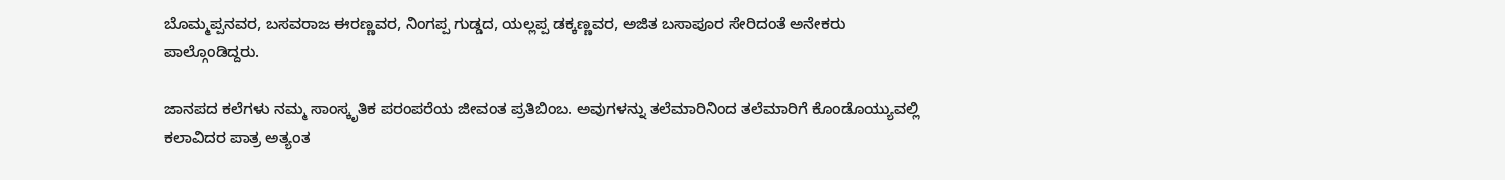ಬೊಮ್ಮಪ್ಪನವರ, ಬಸವರಾಜ ಈರಣ್ಣವರ, ನಿಂಗಪ್ಪ ಗುಡ್ಡದ, ಯಲ್ಲಪ್ಪ ಡಕ್ಕಣ್ಣವರ, ಅಜಿತ ಬಸಾಪೂರ ಸೇರಿದಂತೆ ಅನೇಕರು ಪಾಲ್ಗೊಂಡಿದ್ದರು.

ಜಾನಪದ ಕಲೆಗಳು ನಮ್ಮ ಸಾಂಸ್ಕೃತಿಕ ಪರಂಪರೆಯ ಜೀವಂತ ಪ್ರತಿಬಿಂಬ. ಅವುಗಳನ್ನು ತಲೆಮಾರಿನಿಂದ ತಲೆಮಾರಿಗೆ ಕೊಂಡೊಯ್ಯುವಲ್ಲಿ ಕಲಾವಿದರ ಪಾತ್ರ ಅತ್ಯಂತ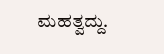ಮಹತ್ವದ್ದು.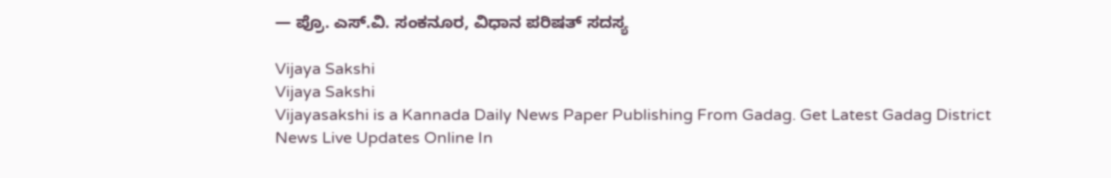— ಪ್ರೊ. ಎಸ್.ವಿ. ಸಂಕನೂರ, ವಿಧಾನ ಪರಿಷತ್ ಸದಸ್ಯ

Vijaya Sakshi
Vijaya Sakshi
Vijayasakshi is a Kannada Daily News Paper Publishing From Gadag. Get Latest Gadag District News Live Updates Online In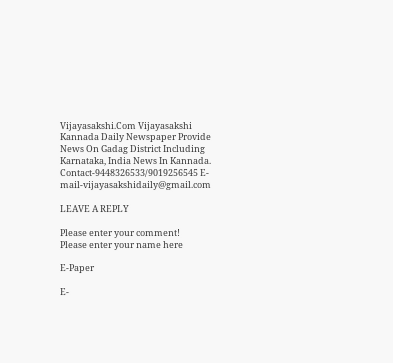Vijayasakshi.Com Vijayasakshi Kannada Daily Newspaper Provide News On Gadag District Including Karnataka, India News In Kannada. Contact-9448326533/9019256545 E-mail-vijayasakshidaily@gmail.com

LEAVE A REPLY

Please enter your comment!
Please enter your name here

E-Paper

E-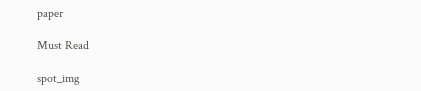paper

Must Read

spot_img